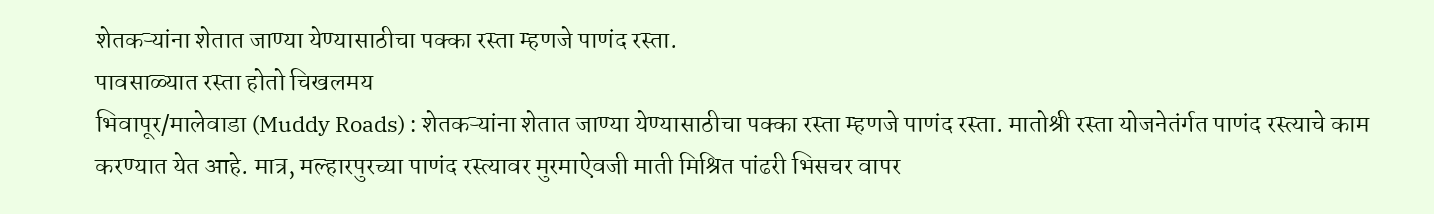शेतकऱ्यांना शेतात जाण्या येण्यासाठीचा पक्का रस्ता म्हणजे पाणंद रस्ता.
पावसाळ्यात रस्ता होतो चिखलमय
भिवापूर/मालेवाडा (Muddy Roads) : शेतकऱ्यांना शेतात जाण्या येण्यासाठीचा पक्का रस्ता म्हणजे पाणंद रस्ता. मातोश्री रस्ता योजनेतंर्गत पाणंद रस्त्याचे काम करण्यात येत आहे. मात्र, मल्हारपुरच्या पाणंद रस्त्यावर मुरमाऐवजी माती मिश्रित पांढरी भिसचर वापर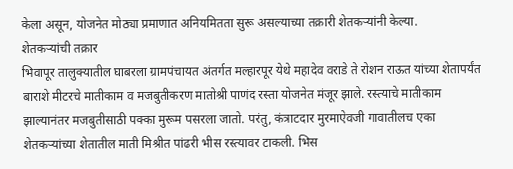केला असून, योजनेत मोठ्या प्रमाणात अनियमितता सुरू असल्याच्या तक्रारी शेतकऱ्यांनी केल्या.
शेतकऱ्यांची तक्रार
भिवापूर तालुक्यातील घाबरला ग्रामपंचायत अंतर्गत मल्हारपूर येथे महादेव वराडे ते रोशन राऊत यांच्या शेतापर्यंत बाराशे मीटरचे मातीकाम व मजबुतीकरण मातोश्री पाणंद रस्ता योजनेत मंजूर झाले. रस्त्याचे मातीकाम झाल्यानंतर मजबुतीसाठी पक्का मुरूम पसरला जातो. परंतु, कंत्राटदार मुरमाऐवजी गावातीलच एका शेतकऱ्यांच्या शेतातील माती मिश्रीत पांढरी भीस रस्त्यावर टाकली. भिस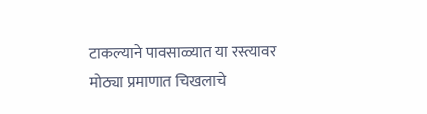टाकल्याने पावसाळ्यात या रस्त्यावर मोठ्या प्रमाणात चिखलाचे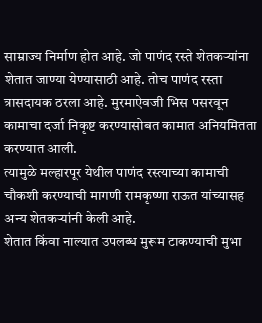साम्राज्य निर्माण होत आहे. जो पाणंद रस्ते शेतकऱ्यांना शेतात जाण्या येण्यासाठी आहे. तोच पाणंद रस्ता त्रासदायक ठरला आहे. मुरमाऐवजी भिस पसरवून कामाचा दर्जा निकृष्ट करण्यासोबत कामात अनियमितता करण्यात आली.
त्यामुळे मल्हारपूर येथील पाणंद रस्त्याच्या कामाची चौकशी करण्याची मागणी रामकृष्णा राऊत यांच्यासह अन्य शेतकऱ्यांनी केली आहे.
शेतात किंवा नाल्यात उपलब्ध मुरूम टाकण्याची मुभा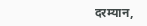दरम्यान,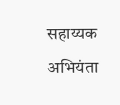सहाय्यक अभियंता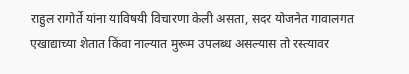राहुल रागोर्ते यांना याविषयी विचारणा केली असता, सदर योजनेत गावालगत एखाद्याच्या शेतात किंवा नाल्यात मुरूम उपलब्ध असल्यास तो रस्त्यावर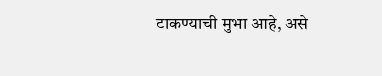टाकण्याची मुभा आहे, असे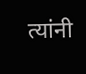त्यांनी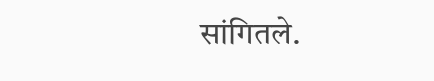सांगितले.